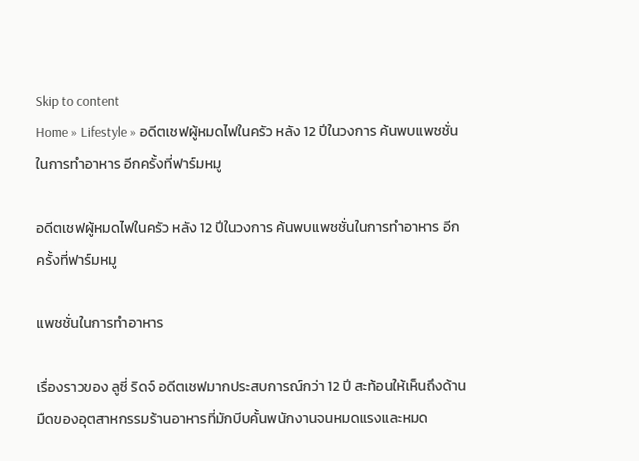Skip to content
Home » Lifestyle » อดีตเชฟผู้หมดไฟในครัว หลัง 12 ปีในวงการ ค้นพบแพชชั่นในการทำอาหาร อีกครั้งที่ฟาร์มหมู

อดีตเชฟผู้หมดไฟในครัว หลัง 12 ปีในวงการ ค้นพบแพชชั่นในการทำอาหาร อีกครั้งที่ฟาร์มหมู

แพชชั่นในการทำอาหาร

เรื่องราวของ ลูซี่ ริดจ์ อดีตเชฟมากประสบการณ์กว่า 12 ปี สะท้อนให้เห็นถึงด้านมืดของอุตสาหกรรมร้านอาหารที่มักบีบคั้นพนักงานจนหมดแรงและหมด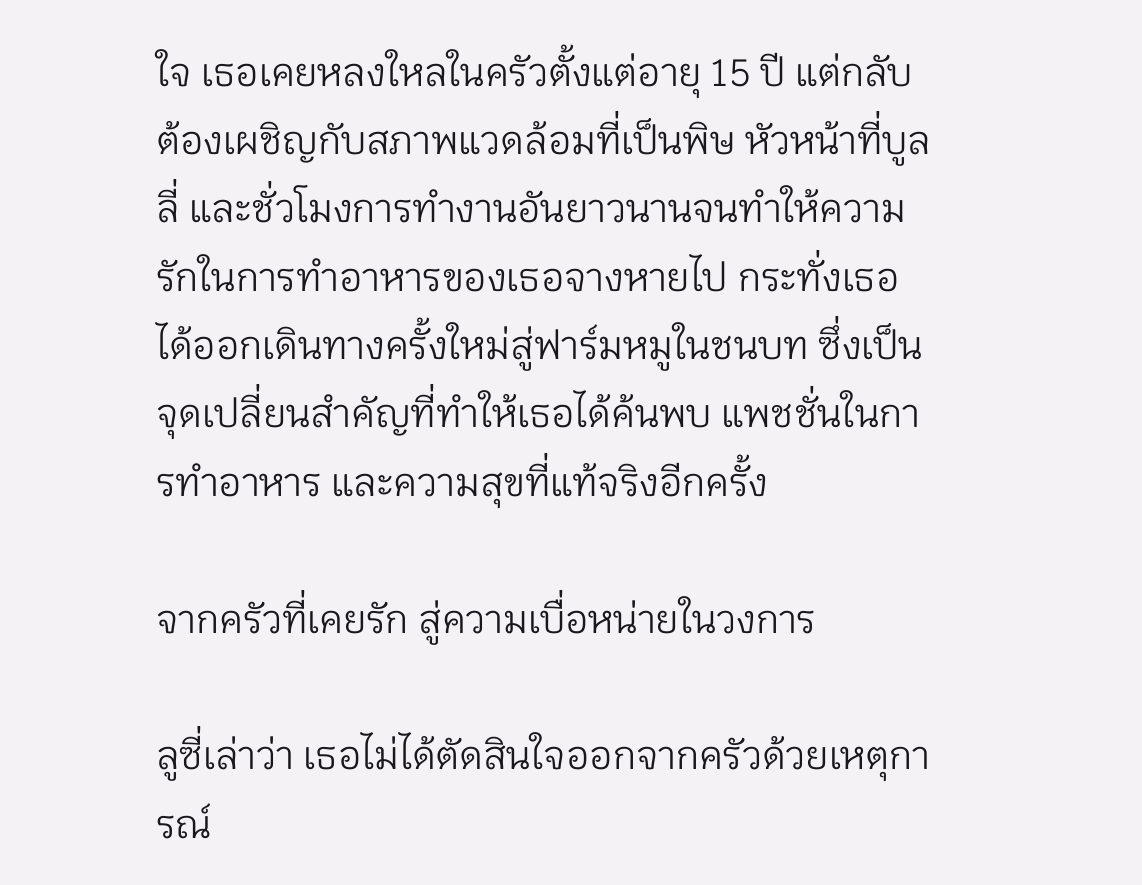ใจ เธอเคยหลงใหลในครัวตั้งแต่อายุ 15 ปี แต่กลับต้องเผชิญกับสภาพแวดล้อมที่เป็นพิษ หัวหน้าที่บูลลี่ และชั่วโมงการทำงานอันยาวนานจนทำให้ความรักในการทำอาหารของเธอจางหายไป กระทั่งเธอได้ออกเดินทางครั้งใหม่สู่ฟาร์มหมูในชนบท ซึ่งเป็นจุดเปลี่ยนสำคัญที่ทำให้เธอได้ค้นพบ แพชชั่นในการทำอาหาร และความสุขที่แท้จริงอีกครั้ง

จากครัวที่เคยรัก สู่ความเบื่อหน่ายในวงการ

ลูซี่เล่าว่า เธอไม่ได้ตัดสินใจออกจากครัวด้วยเหตุการณ์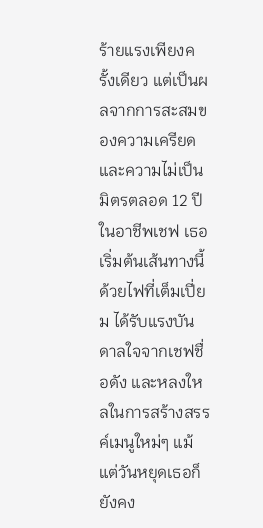ร้ายแรงเพียงครั้งเดียว แต่เป็นผลจากการสะสมของความเครียดและความไม่เป็นมิตรตลอด 12 ปีในอาชีพเชฟ เธอเริ่มต้นเส้นทางนี้ด้วยไฟที่เต็มเปี่ยม ได้รับแรงบันดาลใจจากเชฟชื่อดัง และหลงใหลในการสร้างสรรค์เมนูใหม่ๆ แม้แต่วันหยุดเธอก็ยังคง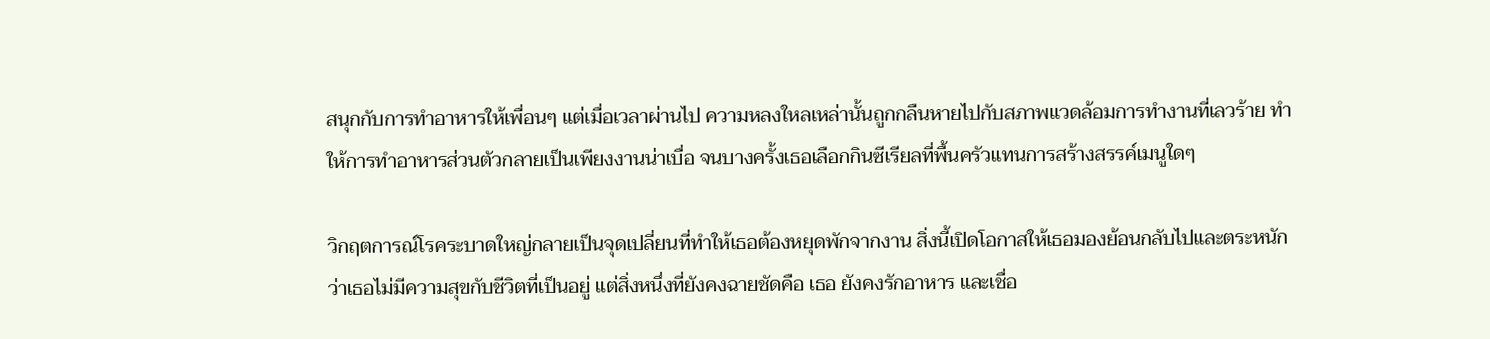สนุกกับการทำอาหารให้เพื่อนๆ แต่เมื่อเวลาผ่านไป ความหลงใหลเหล่านั้นถูกกลืนหายไปกับสภาพแวดล้อมการทำงานที่เลวร้าย ทำให้การทำอาหารส่วนตัวกลายเป็นเพียงงานน่าเบื่อ จนบางครั้งเธอเลือกกินซีเรียลที่พื้นครัวแทนการสร้างสรรค์เมนูใดๆ

วิกฤตการณ์โรคระบาดใหญ่กลายเป็นจุดเปลี่ยนที่ทำให้เธอต้องหยุดพักจากงาน สิ่งนี้เปิดโอกาสให้เธอมองย้อนกลับไปและตระหนักว่าเธอไม่มีความสุขกับชีวิตที่เป็นอยู่ แต่สิ่งหนึ่งที่ยังคงฉายชัดคือ เธอ ยังคงรักอาหาร และเชื่อ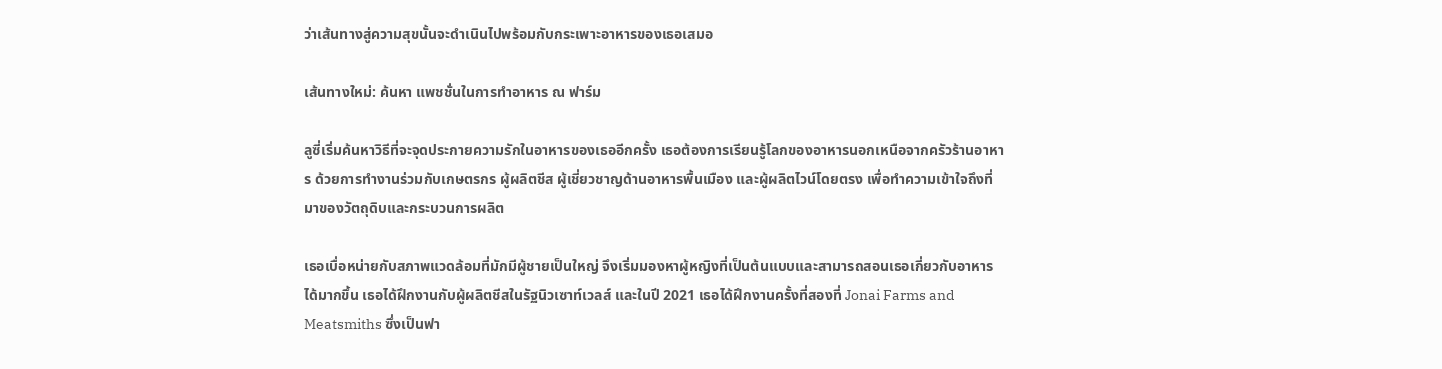ว่าเส้นทางสู่ความสุขนั้นจะดำเนินไปพร้อมกับกระเพาะอาหารของเธอเสมอ

เส้นทางใหม่: ค้นหา แพชชั่นในการทำอาหาร ณ ฟาร์ม

ลูซี่เริ่มค้นหาวิธีที่จะจุดประกายความรักในอาหารของเธออีกครั้ง เธอต้องการเรียนรู้โลกของอาหารนอกเหนือจากครัวร้านอาหาร ด้วยการทำงานร่วมกับเกษตรกร ผู้ผลิตชีส ผู้เชี่ยวชาญด้านอาหารพื้นเมือง และผู้ผลิตไวน์โดยตรง เพื่อทำความเข้าใจถึงที่มาของวัตถุดิบและกระบวนการผลิต

เธอเบื่อหน่ายกับสภาพแวดล้อมที่มักมีผู้ชายเป็นใหญ่ จึงเริ่มมองหาผู้หญิงที่เป็นต้นแบบและสามารถสอนเธอเกี่ยวกับอาหารได้มากขึ้น เธอได้ฝึกงานกับผู้ผลิตชีสในรัฐนิวเซาท์เวลส์ และในปี 2021 เธอได้ฝึกงานครั้งที่สองที่ Jonai Farms and Meatsmiths ซึ่งเป็นฟา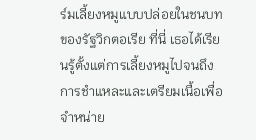ร์มเลี้ยงหมูแบบปล่อยในชนบทของรัฐวิกตอเรีย ที่นี่ เธอได้เรียนรู้ตั้งแต่การเลี้ยงหมูไปจนถึงการชำแหละและเตรียมเนื้อเพื่อจำหน่าย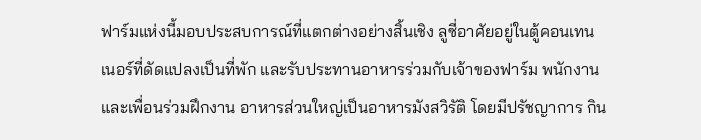ฟาร์มแห่งนี้มอบประสบการณ์ที่แตกต่างอย่างสิ้นเชิง ลูซี่อาศัยอยู่ในตู้คอนเทนเนอร์ที่ดัดแปลงเป็นที่พัก และรับประทานอาหารร่วมกับเจ้าของฟาร์ม พนักงาน และเพื่อนร่วมฝึกงาน อาหารส่วนใหญ่เป็นอาหารมังสวิรัติ โดยมีปรัชญาการ กิน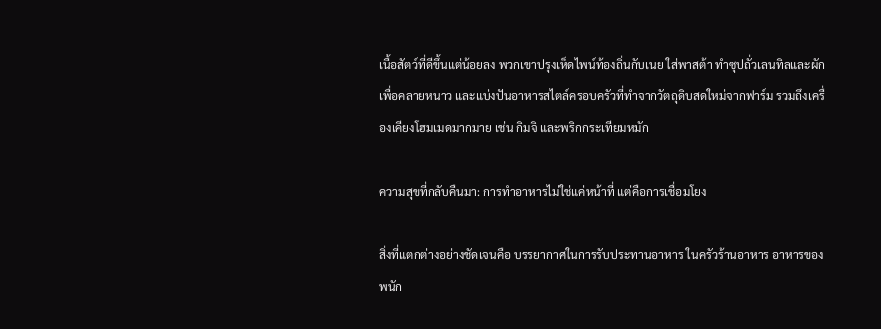เนื้อสัตว์ที่ดีขึ้นแต่น้อยลง พวกเขาปรุงเห็ดไพน์ท้องถิ่นกับเนย ใส่พาสต้า ทำซุปถั่วเลนทิลและผักเพื่อคลายหนาว และแบ่งปันอาหารสไตล์ครอบครัวที่ทำจากวัตถุดิบสดใหม่จากฟาร์ม รวมถึงเครื่องเคียงโฮมเมดมากมาย เช่น กิมจิ และพริกกระเทียมหมัก

ความสุขที่กลับคืนมา: การทำอาหารไม่ใช่แค่หน้าที่ แต่คือการเชื่อมโยง

สิ่งที่แตกต่างอย่างชัดเจนคือ บรรยากาศในการรับประทานอาหาร ในครัวร้านอาหาร อาหารของพนัก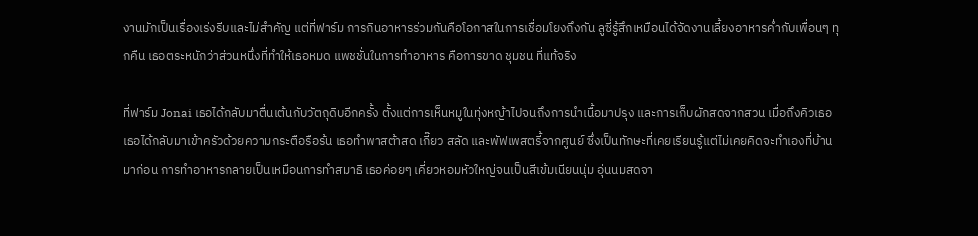งานมักเป็นเรื่องเร่งรีบและไม่สำคัญ แต่ที่ฟาร์ม การกินอาหารร่วมกันคือโอกาสในการเชื่อมโยงถึงกัน ลูซี่รู้สึกเหมือนได้จัดงานเลี้ยงอาหารค่ำกับเพื่อนๆ ทุกคืน เธอตระหนักว่าส่วนหนึ่งที่ทำให้เธอหมด แพชชั่นในการทำอาหาร คือการขาด ชุมชน ที่แท้จริง

ที่ฟาร์ม Jonai เธอได้กลับมาตื่นเต้นกับวัตถุดิบอีกครั้ง ตั้งแต่การเห็นหมูในทุ่งหญ้าไปจนถึงการนำเนื้อมาปรุง และการเก็บผักสดจากสวน เมื่อถึงคิวเธอ เธอได้กลับมาเข้าครัวด้วยความกระตือรือร้น เธอทำพาสต้าสด เกี๊ยว สลัด และพัฟเพสตรี้จากศูนย์ ซึ่งเป็นทักษะที่เคยเรียนรู้แต่ไม่เคยคิดจะทำเองที่บ้านมาก่อน การทำอาหารกลายเป็นเหมือนการทำสมาธิ เธอค่อยๆ เคี่ยวหอมหัวใหญ่จนเป็นสีเข้มเนียนนุ่ม อุ่นนมสดจา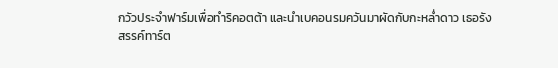กวัวประจำฟาร์มเพื่อทำริคอตต้า และนำเบคอนรมควันมาผัดกับกะหล่ำดาว เธอรังสรรค์ทาร์ต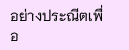อย่างประณีตเพื่อ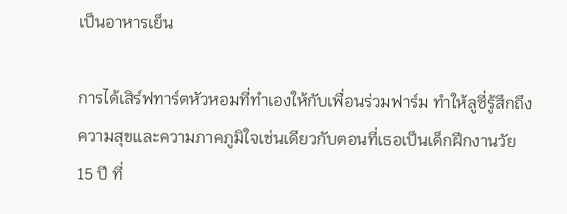เป็นอาหารเย็น

การได้เสิร์ฟทาร์ตหัวหอมที่ทำเองให้กับเพื่อนร่วมฟาร์ม ทำให้ลูซี่รู้สึกถึงความสุขและความภาคภูมิใจเช่นเดียวกับตอนที่เธอเป็นเด็กฝึกงานวัย 15 ปี ที่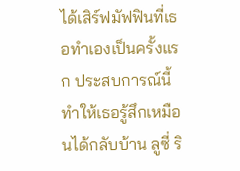ได้เสิร์ฟมัฟฟินที่เธอทำเองเป็นครั้งแรก ประสบการณ์นี้ทำให้เธอรู้สึกเหมือนได้กลับบ้าน ลูซี่ ริ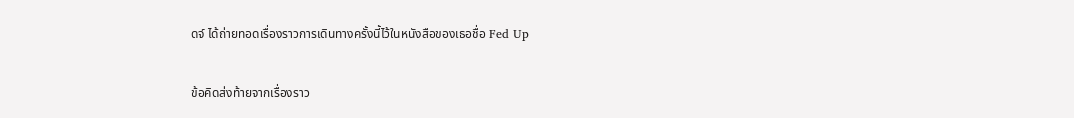ดจ์ ได้ถ่ายทอดเรื่องราวการเดินทางครั้งนี้ไว้ในหนังสือของเธอชื่อ Fed Up

ข้อคิดส่งท้ายจากเรื่องราว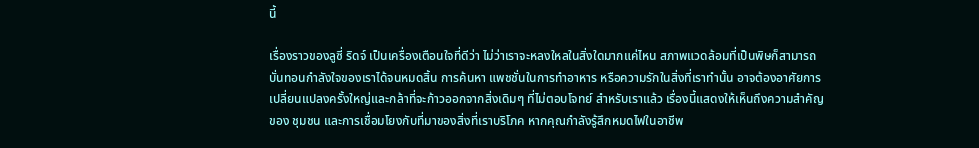นี้

เรื่องราวของลูซี่ ริดจ์ เป็นเครื่องเตือนใจที่ดีว่า ไม่ว่าเราจะหลงใหลในสิ่งใดมากแค่ไหน สภาพแวดล้อมที่เป็นพิษก็สามารถบั่นทอนกำลังใจของเราได้จนหมดสิ้น การค้นหา แพชชั่นในการทำอาหาร หรือความรักในสิ่งที่เราทำนั้น อาจต้องอาศัยการเปลี่ยนแปลงครั้งใหญ่และกล้าที่จะก้าวออกจากสิ่งเดิมๆ ที่ไม่ตอบโจทย์ สำหรับเราแล้ว เรื่องนี้แสดงให้เห็นถึงความสำคัญของ ชุมชน และการเชื่อมโยงกับที่มาของสิ่งที่เราบริโภค หากคุณกำลังรู้สึกหมดไฟในอาชีพ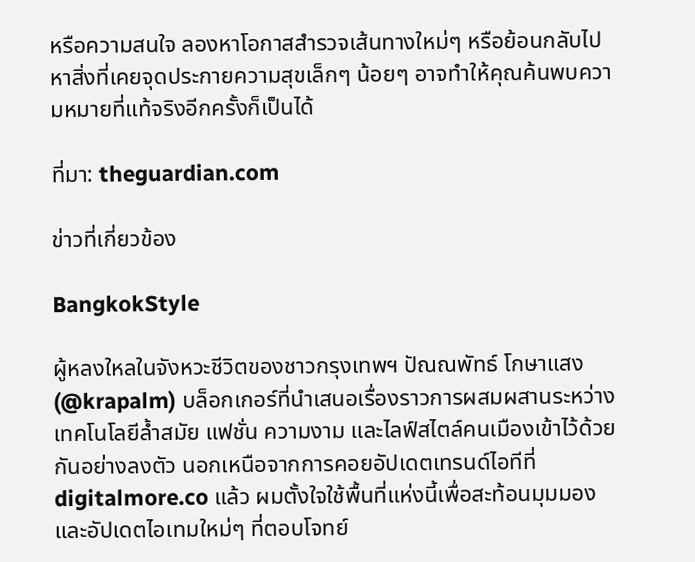หรือความสนใจ ลองหาโอกาสสำรวจเส้นทางใหม่ๆ หรือย้อนกลับไปหาสิ่งที่เคยจุดประกายความสุขเล็กๆ น้อยๆ อาจทำให้คุณค้นพบความหมายที่แท้จริงอีกครั้งก็เป็นได้

ที่มา: theguardian.com

ข่าวที่เกี่ยวข้อง

BangkokStyle

ผู้หลงใหลในจังหวะชีวิตของชาวกรุงเทพฯ ปัณณพัทธ์ โกษาแสง (@krapalm) บล็อกเกอร์ที่นำเสนอเรื่องราวการผสมผสานระหว่างเทคโนโลยีล้ำสมัย แฟชั่น ความงาม และไลฟ์สไตล์คนเมืองเข้าไว้ด้วยกันอย่างลงตัว นอกเหนือจากการคอยอัปเดตเทรนด์ไอทีที่ digitalmore.co แล้ว ผมตั้งใจใช้พื้นที่แห่งนี้เพื่อสะท้อนมุมมองและอัปเดตไอเทมใหม่ๆ ที่ตอบโจทย์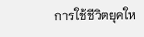การใช้ชีวิตยุคให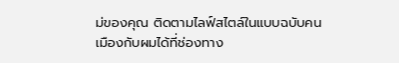ม่ของคุณ ติดตามไลฟ์สไตล์ในแบบฉบับคนเมืองกับผมได้ที่ช่องทาง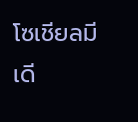โซเชียลมีเดี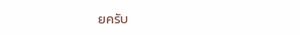ยครับ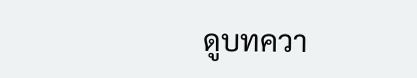ดูบทควา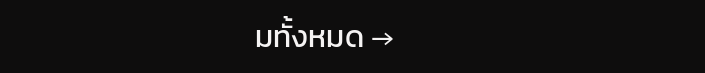มทั้งหมด →